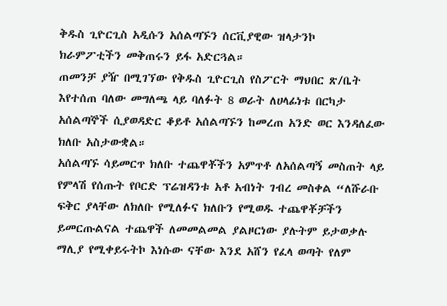ቅዱስ ጊዮርጊስ አዲሱን አሰልጣኙን ሰርቪያዊው ዝላታንኮ
ክራምፖቲችን መቅጠሩን ይፋ አድርጓል።
ጠመንቻ ያዥ በሚገኘው የቅዱስ ጊዮርጊስ የስፖርት ማህበር ጽ/ቤት እየተሰጠ ባለው መግለጫ ላይ ባለፉት 8 ወራት ለሀላፊነቱ በርካታ አሰልጣኞች ሲያወዳድር ቆይቶ አሰልጣኙን ከመረጠ አንድ ወር እንዳለፈው ክለቡ አስታውቋል።
አሰልጣኙ ሳይመርጥ ክለቡ ተጨዋቾችን አምጥቶ ለአሰልጣኝ መስጠት ላይ የምላሽ የሰጡት የቦርድ ፕሬዝዳንቱ አቶ አብነት ገብረ መስቀል “ለሹራቡ ፍቅር ያላቸው ለክለቡ የሚለፉና ክለቡን የሚወዱ ተጨዋቾቻችን ይመርጡልናል ተጨዋች ለመመልመል ያልዞርነው ያሉትም ይታወቃሉ ማሊያ የሚቀይሩትኮ እነሱው ናቸው እንደ አሸን የፈላ ወጣት የለም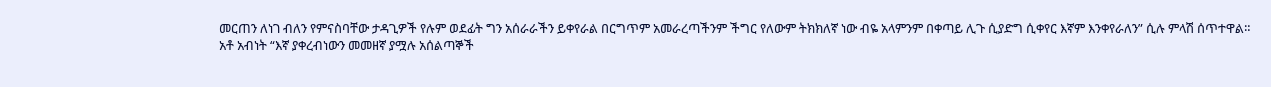መርጠን ለነገ ብለን የምናስባቸው ታዳጊዎች የሉም ወደፊት ግን አሰራራችን ይቀየራል በርግጥም አመራረጣችንም ችግር የለውም ትክክለኛ ነው ብዬ አላምንም በቀጣይ ሊጉ ሲያድግ ሲቀየር እኛም እንቀየራለን” ሲሉ ምላሽ ሰጥተዋል።
አቶ አብነት “እኛ ያቀረብነውን መመዘኛ ያሟሉ አሰልጣኞች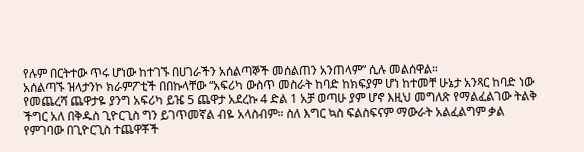የሉም በርትተው ጥሩ ሆነው ከተገኙ በሀገራችን አሰልጣኞች መሰልጠን አንጠላም” ሲሉ መልሰዋል።
አሰልጣኙ ዝላታንኮ ክራምፖቲች በበኩላቸው “አፍሪካ ውስጥ መስራት ከባድ ከክፍያም ሆነ ከተመቸ ሁኔታ አንጻር ከባድ ነው የመጨረሻ ጨዋታዬ ያንግ አፍሪካ ይዤ 5 ጨዋታ አደረኩ 4 ድል 1 አቻ ወጣሁ ያም ሆኖ እዚህ መግለጽ የማልፈልገው ትልቅ ችግር አለ በቅዱስ ጊዮርጊስ ግን ይገጥመኛል ብዬ አላስብም። ስለ እግር ኳስ ፍልስፍናም ማውራት አልፈልግም ቃል የምገባው በጊዮርጊስ ተጨዋቾች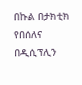በኩል በታክቲክ የበሰለና በዲሲፕሊን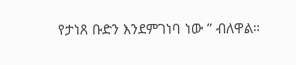የታነጸ ቡድን እንደምገነባ ነው ” ብለዋል።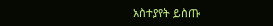አስተያየት ይስጡ